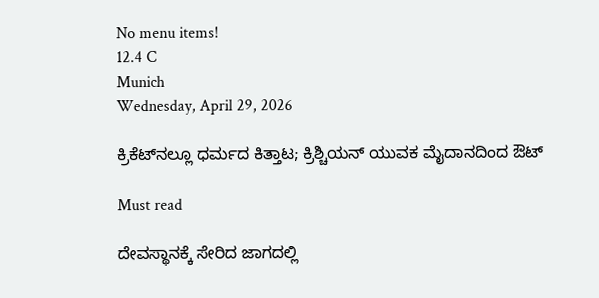No menu items!
12.4 C
Munich
Wednesday, April 29, 2026

ಕ್ರಿಕೆಟ್‍ನಲ್ಲೂ ಧರ್ಮದ ಕಿತ್ತಾಟ; ಕ್ರಿಶ್ಚಿಯನ್ ಯುವಕ ಮೈದಾನದಿಂದ ಔಟ್

Must read

ದೇವಸ್ಥಾನಕ್ಕೆ ಸೇರಿದ ಜಾಗದಲ್ಲಿ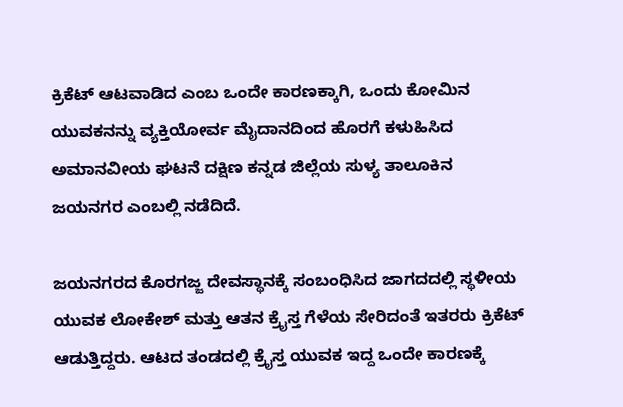ಕ್ರಿಕೆಟ್ ಆಟವಾಡಿದ ಎಂಬ ಒಂದೇ ಕಾರಣಕ್ಕಾಗಿ, ಒಂದು ಕೋಮಿನ ಯುವಕನನ್ನು ವ್ಯಕ್ತಿಯೋರ್ವ ಮೈದಾನದಿಂದ ಹೊರಗೆ ಕಳುಹಿಸಿದ ಅಮಾನವೀಯ ಘಟನೆ ದಕ್ಷಿಣ ಕನ್ನಡ ಜಿಲ್ಲೆಯ ಸುಳ್ಯ ತಾಲೂಕಿನ ಜಯನಗರ ಎಂಬಲ್ಲಿ ನಡೆದಿದೆ.

ಜಯನಗರದ ಕೊರಗಜ್ಜ ದೇವಸ್ಥಾನಕ್ಕೆ ಸಂಬಂಧಿಸಿದ ಜಾಗದದಲ್ಲಿ ಸ್ಥಳೀಯ ಯುವಕ ಲೋಕೇಶ್ ಮತ್ತು ಆತನ ಕ್ರೈಸ್ತ ಗೆಳೆಯ ಸೇರಿದಂತೆ ಇತರರು ಕ್ರಿಕೆಟ್ ಆಡುತ್ತಿದ್ದರು. ಆಟದ ತಂಡದಲ್ಲಿ ಕ್ರೈಸ್ತ ಯುವಕ ಇದ್ದ ಒಂದೇ ಕಾರಣಕ್ಕೆ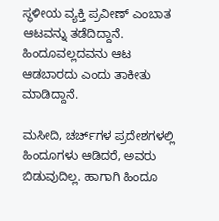ಸ್ಥಳೀಯ ವ್ಯಕ್ತಿ ಪ್ರವೀಣ್ ಎಂಬಾತ ಆಟವನ್ನು ತಡೆದಿದ್ದಾನೆ. ಹಿಂದೂವಲ್ಲದವನು ಆಟ ಆಡಬಾರದು ಎಂದು ತಾಕೀತು ಮಾಡಿದ್ದಾನೆ.

ಮಸೀದಿ, ಚರ್ಚ್‌ಗಳ ಪ್ರದೇಶಗಳಲ್ಲಿ ಹಿಂದೂಗಳು ಆಡಿದರೆ, ಅವರು ಬಿಡುವುದಿಲ್ಲ. ಹಾಗಾಗಿ ಹಿಂದೂ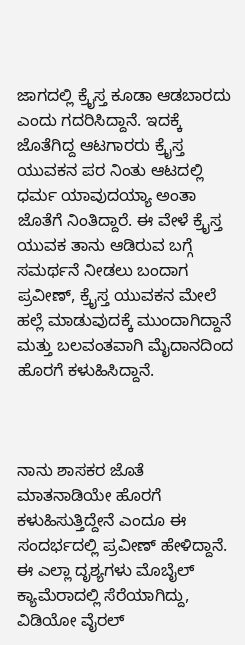ಜಾಗದಲ್ಲಿ ಕ್ರೈಸ್ತ ಕೂಡಾ ಆಡಬಾರದು ಎಂದು ಗದರಿಸಿದ್ದಾನೆ. ಇದಕ್ಕೆ ಜೊತೆಗಿದ್ದ ಆಟಗಾರರು ಕ್ರೈಸ್ತ ಯುವಕನ ಪರ ನಿಂತು ಆಟದಲ್ಲಿ ಧರ್ಮ ಯಾವುದಯ್ಯಾ ಅಂತಾ ಜೊತೆಗೆ ನಿಂತಿದ್ದಾರೆ. ಈ ವೇಳೆ ಕ್ರೈಸ್ತ ಯುವಕ ತಾನು ಆಡಿರುವ ಬಗ್ಗೆ ಸಮರ್ಥನೆ ನೀಡಲು ಬಂದಾಗ ಪ್ರವೀಣ್, ಕ್ರೈಸ್ತ ಯುವಕನ ಮೇಲೆ ಹಲ್ಲೆ ಮಾಡುವುದಕ್ಕೆ ಮುಂದಾಗಿದ್ದಾನೆ ಮತ್ತು ಬಲವಂತವಾಗಿ ಮೈದಾನದಿಂದ ಹೊರಗೆ ಕಳುಹಿಸಿದ್ದಾನೆ.



ನಾನು ಶಾಸಕರ ಜೊತೆ ಮಾತನಾಡಿಯೇ ಹೊರಗೆ ಕಳುಹಿಸುತ್ತಿದ್ದೇನೆ ಎಂದೂ ಈ ಸಂದರ್ಭದಲ್ಲಿ ಪ್ರವೀಣ್ ಹೇಳಿದ್ದಾನೆ. ಈ ಎಲ್ಲಾ ದೃಶ್ಯಗಳು ಮೊಬೈಲ್ ಕ್ಯಾಮೆರಾದಲ್ಲಿ ಸೆರೆಯಾಗಿದ್ದು, ವಿಡಿಯೋ ವೈರಲ್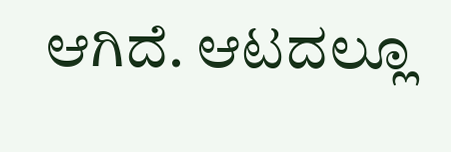ಆಗಿದೆ. ಆಟದಲ್ಲೂ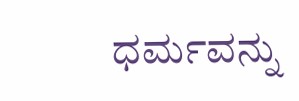ಧರ್ಮವನ್ನು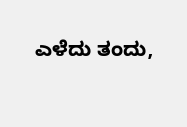ಎಳೆದು ತಂದು,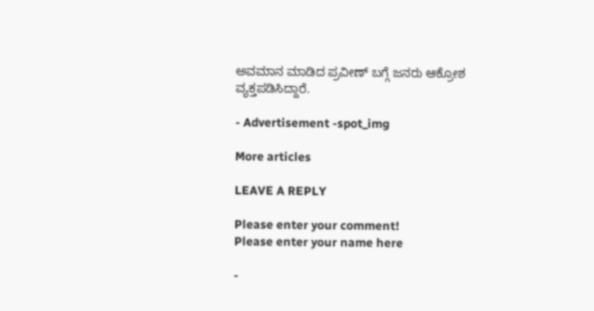ಅವಮಾನ ಮಾಡಿದ ಪ್ರವೀಣ್ ಬಗ್ಗೆ ಜನರು ಆಕ್ರೋಶ ವ್ಯಕ್ತಪಡಿಸಿದ್ದಾರೆ‌.

- Advertisement -spot_img

More articles

LEAVE A REPLY

Please enter your comment!
Please enter your name here

-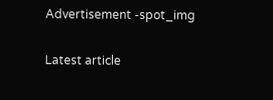Advertisement -spot_img

Latest article